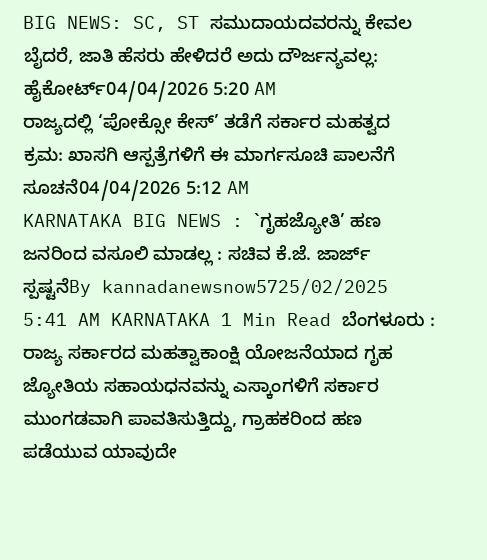BIG NEWS: SC, ST ಸಮುದಾಯದವರನ್ನು ಕೇವಲ ಬೈದರೆ, ಜಾತಿ ಹೆಸರು ಹೇಳಿದರೆ ಅದು ದೌರ್ಜನ್ಯವಲ್ಲ: ಹೈಕೋರ್ಟ್04/04/2026 5:20 AM
ರಾಜ್ಯದಲ್ಲಿ ‘ಪೋಕ್ಸೋ ಕೇಸ್’ ತಡೆಗೆ ಸರ್ಕಾರ ಮಹತ್ವದ ಕ್ರಮ: ಖಾಸಗಿ ಆಸ್ಪತ್ರೆಗಳಿಗೆ ಈ ಮಾರ್ಗಸೂಚಿ ಪಾಲನೆಗೆ ಸೂಚನೆ04/04/2026 5:12 AM
KARNATAKA BIG NEWS : `ಗೃಹಜ್ಯೋತಿ’ ಹಣ ಜನರಿಂದ ವಸೂಲಿ ಮಾಡಲ್ಲ : ಸಚಿವ ಕೆ.ಜೆ. ಜಾರ್ಜ್ ಸ್ಪಷ್ಟನೆBy kannadanewsnow5725/02/2025 5:41 AM KARNATAKA 1 Min Read ಬೆಂಗಳೂರು : ರಾಜ್ಯ ಸರ್ಕಾರದ ಮಹತ್ವಾಕಾಂಕ್ಷಿ ಯೋಜನೆಯಾದ ಗೃಹ ಜ್ಯೋತಿಯ ಸಹಾಯಧನವನ್ನು ಎಸ್ಕಾಂಗಳಿಗೆ ಸರ್ಕಾರ ಮುಂಗಡವಾಗಿ ಪಾವತಿಸುತ್ತಿದ್ದು, ಗ್ರಾಹಕರಿಂದ ಹಣ ಪಡೆಯುವ ಯಾವುದೇ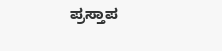ಪ್ರಸ್ತಾಪ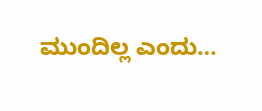ಮುಂದಿಲ್ಲ ಎಂದು…